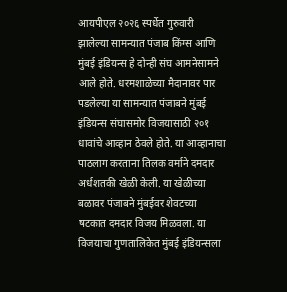आयपीएल २०२६ स्पर्धेत गुरुवारी झालेल्या सामन्यात पंजाब किंग्स आणि मुंबई इंडियन्स हे दोन्ही संघ आमनेसामने आले होते. धरमशाळेच्या मैदानावर पार पडलेल्या या सामन्यात पंजाबने मुंबई इंडियन्स संघासमोर विजयासाठी २०१ धावांचे आव्हान ठेवले होते. या आव्हानाचा पाठलाग करताना तिलक वर्माने दमदार अर्धशतकी खेळी केली. या खेळीच्या बळावर पंजाबने मुंबईवर शेवटच्या षटकात दमदार विजय मिळवला. या विजयाचा गुणतालिकेत मुंबई इंडियन्सला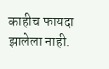काहीच फायदा झालेला नाही.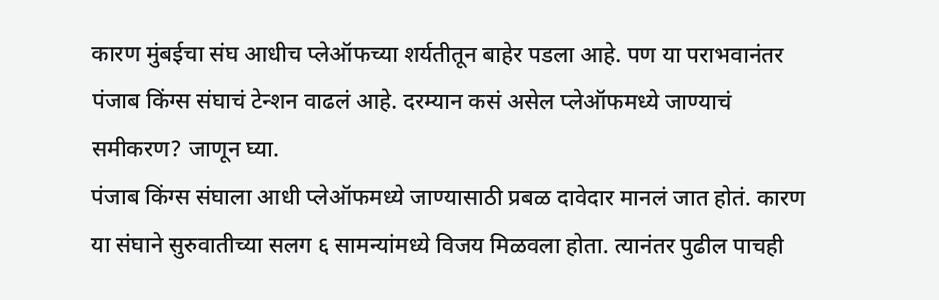कारण मुंबईचा संघ आधीच प्लेऑफच्या शर्यतीतून बाहेर पडला आहे. पण या पराभवानंतर पंजाब किंग्स संघाचं टेन्शन वाढलं आहे. दरम्यान कसं असेल प्लेऑफमध्ये जाण्याचं समीकरण? जाणून घ्या.
पंजाब किंग्स संघाला आधी प्लेऑफमध्ये जाण्यासाठी प्रबळ दावेदार मानलं जात होतं. कारण या संघाने सुरुवातीच्या सलग ६ सामन्यांमध्ये विजय मिळवला होता. त्यानंतर पुढील पाचही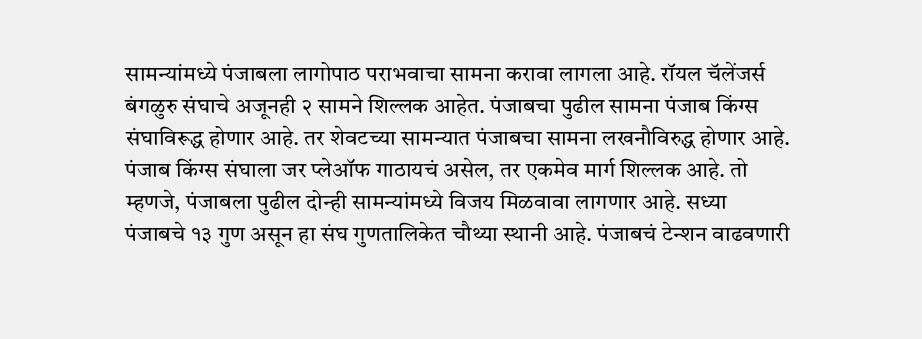सामन्यांमध्ये पंजाबला लागोपाठ पराभवाचा सामना करावा लागला आहे. रॉयल चॅलेंजर्स बंगळुरु संघाचे अजूनही २ सामने शिल्लक आहेत. पंजाबचा पुढील सामना पंजाब किंग्स संघाविरूद्ध होणार आहे. तर शेवटच्या सामन्यात पंजाबचा सामना लखनौविरुद्ध होणार आहे.
पंजाब किंग्स संघाला जर प्लेऑफ गाठायचं असेल, तर एकमेव मार्ग शिल्लक आहे. तो म्हणजे, पंजाबला पुढील दोन्ही सामन्यांमध्ये विजय मिळवावा लागणार आहे. सध्या पंजाबचे १३ गुण असून हा संघ गुणतालिकेत चौथ्या स्थानी आहे. पंजाबचं टेन्शन वाढवणारी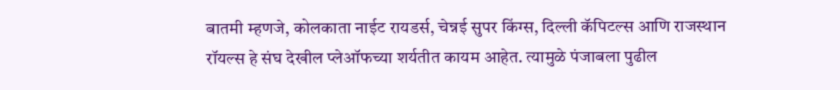बातमी म्हणजे, कोलकाता नाईट रायडर्स, चेन्नई सुपर किंग्स, दिल्ली कॅपिटल्स आणि राजस्थान रॉयल्स हे संघ देखील प्लेऑफच्या शर्यतीत कायम आहेत. त्यामुळे पंजाबला पुढील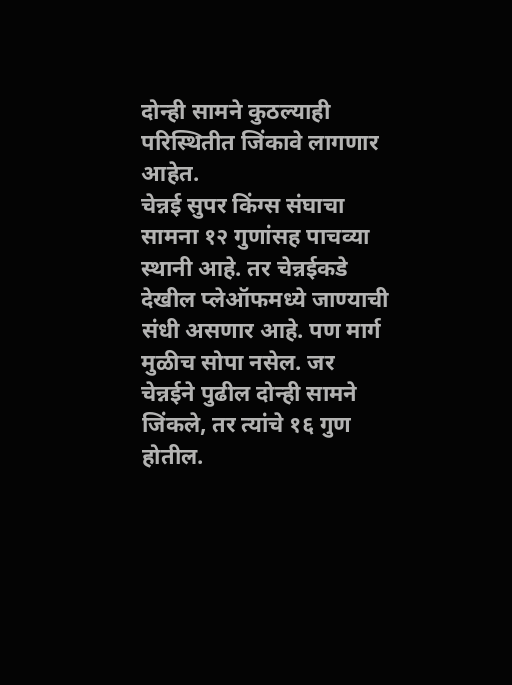दोन्ही सामने कुठल्याही परिस्थितीत जिंकावे लागणार आहेत.
चेन्नई सुपर किंग्स संघाचा सामना १२ गुणांसह पाचव्या स्थानी आहे. तर चेन्नईकडे देखील प्लेऑफमध्ये जाण्याची संधी असणार आहे. पण मार्ग मुळीच सोपा नसेल. जर चेन्नईने पुढील दोन्ही सामने जिंकले, तर त्यांचे १६ गुण होतील.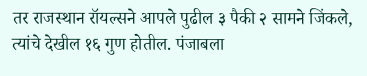तर राजस्थान रॉयल्सने आपले पुढील ३ पैकी २ सामने जिंकले, त्यांचे देखील १६ गुण होतील. पंजाबला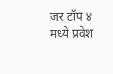जर टॉप ४ मध्ये प्रवेश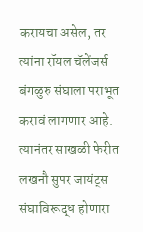करायचा असेल, तर त्यांना रॉयल चॅलेंजर्स बंगळुरु संघाला पराभूत करावं लागणार आहे. त्यानंतर साखळी फेरीत लखनौ सुपर जायंट्स संघाविरूद्ध होणारा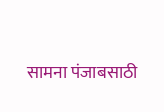सामना पंजाबसाठी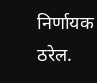निर्णायक ठरेल.